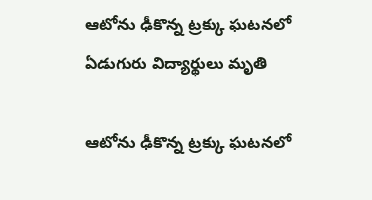ఆటోను ఢీకొన్న ట్రక్కు ఘటనలో ఏడుగురు విద్యార్థులు మృతి

ఆటోను ఢీకొన్న ట్రక్కు ఘటనలో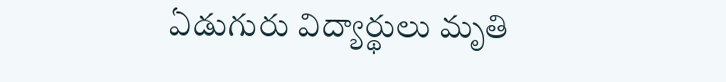ఏడుగురు విద్యార్థులు మృతి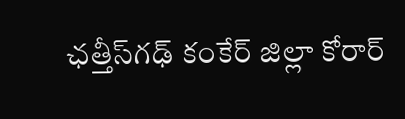ఛత్తీస్‌గఢ్‌ కంకేర్ జిల్లా కోరార్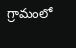గ్రామంలో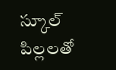స్కూల్ పిల్లలతో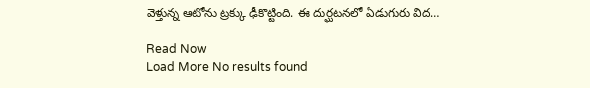వెళ్తున్న ఆటోను ట్రక్కు ఢీకొట్టింది. ఈ దుర్ఘటనలో ఏడుగురు విద…

Read Now
Load More No results found